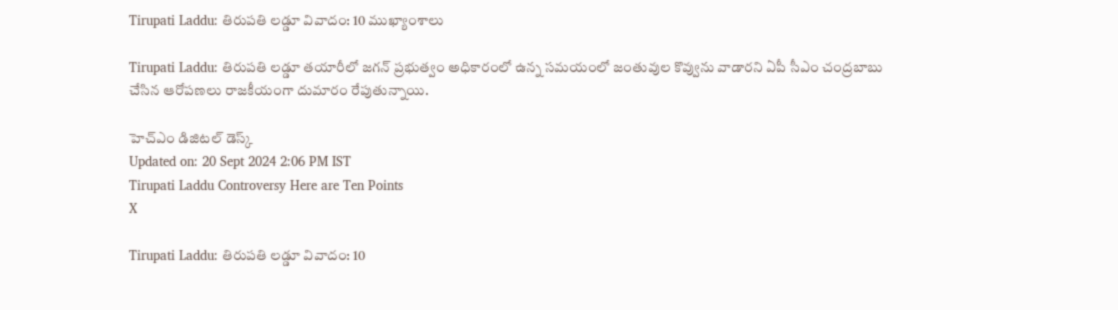Tirupati Laddu: తిరుపతి లడ్డూ వివాదం: 10 ముఖ్యాంశాలు

Tirupati Laddu: తిరుపతి లడ్డూ తయారీలో జగన్ ప్రభుత్వం అధికారంలో ఉన్న సమయంలో జంతువుల కొవ్వును వాడారని ఏపీ సీఎం చంద్రబాబు చేసిన ఆరోపణలు రాజకీయంగా దుమారం రేపుతున్నాయి.

హెచ్ఎం డిజిటల్ డెస్క్
Updated on: 20 Sept 2024 2:06 PM IST
Tirupati Laddu Controversy Here are Ten Points
X

Tirupati Laddu: తిరుపతి లడ్డూ వివాదం: 10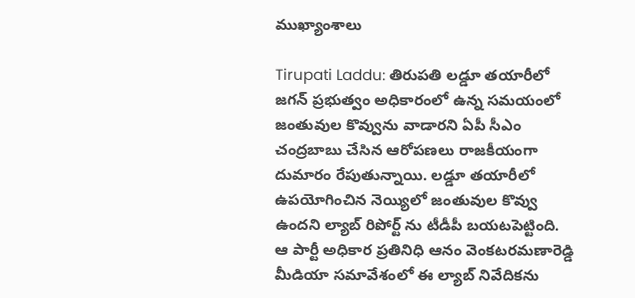ముఖ్యాంశాలు

Tirupati Laddu: తిరుపతి లడ్డూ తయారీలో జగన్ ప్రభుత్వం అధికారంలో ఉన్న సమయంలో జంతువుల కొవ్వును వాడారని ఏపీ సీఎం చంద్రబాబు చేసిన ఆరోపణలు రాజకీయంగా దుమారం రేపుతున్నాయి. లడ్డూ తయారీలో ఉపయోగించిన నెయ్యిలో జంతువుల కొవ్వు ఉందని ల్యాబ్ రిపోర్ట్ ను టీడీపీ బయటపెట్టింది. ఆ పార్టీ అధికార ప్రతినిధి ఆనం వెంకటరమణారెడ్డి మీడియా సమావేశంలో ఈ ల్యాబ్ నివేదికను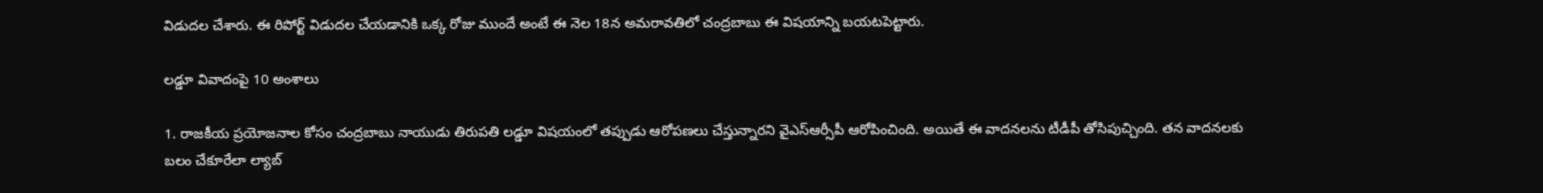విడుదల చేశారు. ఈ రిపోర్ట్ విడుదల చేయడానికి ఒక్క రోజు ముందే అంటే ఈ నెల 18న అమరావతిలో చంద్రబాబు ఈ విషయాన్ని బయటపెట్టారు.

లడ్డూ వివాదంపై 10 అంశాలు

1. రాజకీయ ప్రయోజనాల కోసం చంద్రబాబు నాయుడు తిరుపతి లడ్డూ విషయంలో తప్పుడు ఆరోపణలు చేస్తున్నారని వైఎస్ఆర్సీపీ ఆరోపించింది. అయితే ఈ వాదనలను టీడీపీ తోసిపుచ్చింది. తన వాదనలకు బలం చేకూరేలా ల్యాబ్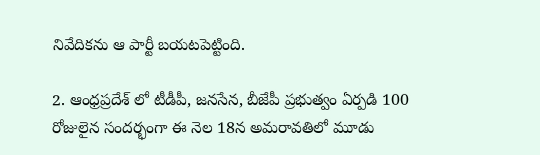నివేదికను ఆ పార్టీ బయటపెట్టింది.

2. ఆంధ్రప్రదేశ్ లో టీడీపీ, జనసేన, బీజేపీ ప్రభుత్వం ఏర్పడి 100 రోజులైన సందర్భంగా ఈ నెల 18న అమరావతిలో మూడు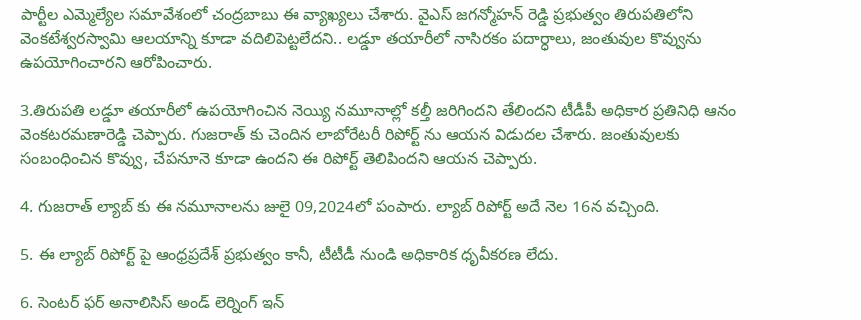పార్టీల ఎమ్మెల్యేల సమావేశంలో చంద్రబాబు ఈ వ్యాఖ్యలు చేశారు. వైఎస్ జగన్మోహన్ రెడ్డి ప్రభుత్వం తిరుపతిలోని వెంకటేశ్వరస్వామి ఆలయాన్ని కూడా వదిలిపెట్టలేదని.. లడ్డూ తయారీలో నాసిరకం పదార్ధాలు, జంతువుల కొవ్వును ఉపయోగించారని ఆరోపించారు.

3.తిరుపతి లడ్డూ తయారీలో ఉపయోగించిన నెయ్యి నమూనాల్లో కల్తీ జరిగిందని తేలిందని టీడీపీ అధికార ప్రతినిధి ఆనం వెంకటరమణారెడ్డి చెప్పారు. గుజరాత్ కు చెందిన లాబోరేటరీ రిపోర్ట్ ను ఆయన విడుదల చేశారు. జంతువులకు సంబంధించిన కొవ్వు, చేపనూనె కూడా ఉందని ఈ రిపోర్ట్ తెలిపిందని ఆయన చెప్పారు.

4. గుజరాత్ ల్యాబ్ కు ఈ నమూనాలను జులై 09,2024లో పంపారు. ల్యాబ్ రిపోర్ట్ అదే నెల 16న వచ్చింది.

5. ఈ ల్యాబ్ రిపోర్ట్ పై ఆంధ్రప్రదేశ్ ప్రభుత్వం కానీ, టీటీడీ నుండి అధికారిక ధృవీకరణ లేదు.

6. సెంటర్ ఫర్ అనాలిసిస్ అండ్ లెర్నింగ్ ఇన్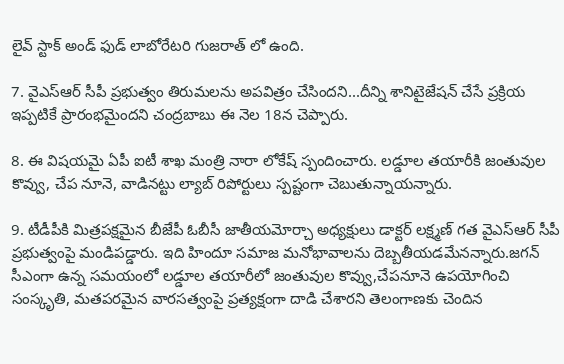లైవ్ స్టాక్ అండ్ ఫుడ్ లాబోరేటరి గుజరాత్ లో ఉంది.

7. వైఎస్ఆర్ సీపీ ప్రభుత్వం తిరుమలను అపవిత్రం చేసిందని...దీన్ని శానిటైజేషన్ చేసే ప్రక్రియ ఇప్పటికే ప్రారంభమైందని చంద్రబాబు ఈ నెల 18న చెప్పారు.

8. ఈ విషయమై ఏపీ ఐటీ శాఖ మంత్రి నారా లోకేష్ స్పందించారు. లడ్డూల తయారీకి జంతువుల కొవ్వు, చేప నూనె, వాడినట్టు ల్యాబ్ రిపోర్టులు స్పష్టంగా చెబుతున్నాయన్నారు.

9. టీడీపీకి మిత్రపక్షమైన బీజేపీ ఓబీసీ జాతీయమోర్చా అధ్యక్షులు డాక్టర్ లక్ష్మణ్ గత వైఎస్ఆర్ సీపీ ప్రభుత్వంపై మండిపడ్డారు. ఇది హిందూ సమాజ మనోభావాలను దెబ్బతీయడమేనన్నారు.జగన్ సీఎంగా ఉన్న సమయంలో లడ్డూల తయారీలో జంతువుల కొవ్వు,చేపనూనె ఉపయోగించి సంస్కృతి, మతపరమైన వారసత్వంపై ప్రత్యక్షంగా దాడి చేశారని తెలంగాణకు చెందిన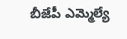బీజేపీ ఎమ్మెల్యే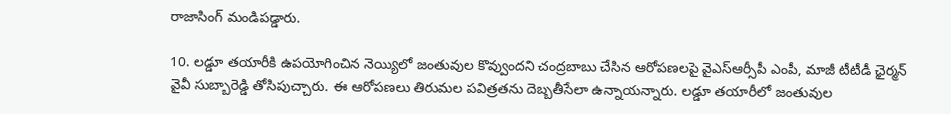రాజాసింగ్ మండిపడ్డారు.

10. లడ్డూ తయారీకి ఉపయోగించిన నెయ్యిలో జంతువుల కొవ్వుందని చంద్రబాబు చేసిన ఆరోపణలపై వైఎస్ఆర్సీపీ ఎంపీ, మాజీ టీటీడీ ఛైర్మన్ వైవీ సుబ్బారెడ్డి తోసిపుచ్చారు. ఈ ఆరోపణలు తిరుమల పవిత్రతను దెబ్బతీసేలా ఉన్నాయన్నారు. లడ్డూ తయారీలో జంతువుల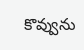కొవ్వును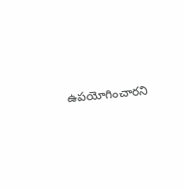ఉపయోగించారని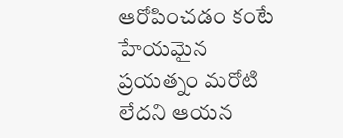ఆరోపించడం కంటే హేయమైన ప్రయత్నం మరోటి లేదని ఆయన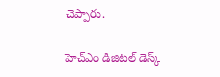చెప్పారు.

హెచ్ఎం డిజిటల్ డెస్క్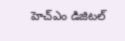హెచ్ఎం డిజిటల్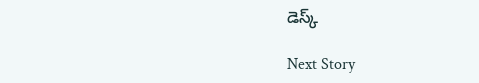డెస్క్

Next Story